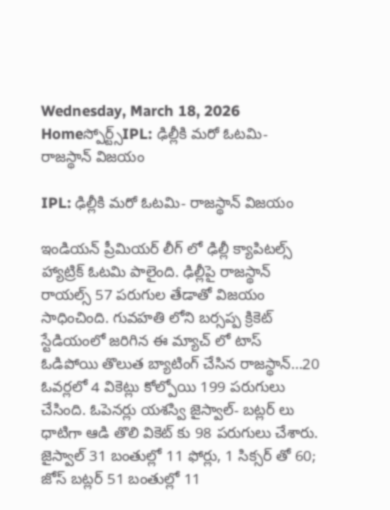Wednesday, March 18, 2026
Homeస్పోర్ట్స్IPL: ఢిల్లీకి మరో ఓటమి- రాజస్థాన్ విజయం

IPL: ఢిల్లీకి మరో ఓటమి- రాజస్థాన్ విజయం

ఇండియన్ ప్రీమియర్ లీగ్ లో ఢిల్లీ క్యాపిటల్స్ హ్యాట్రిక్ ఓటమి పాలైంది. ఢిల్లీపై రాజస్థాన్ రాయల్స్ 57 పరుగుల తేడాతో విజయం సాధించింది. గువహతి లోని బర్సప్ప క్రికెట్ స్టేడియంలో జరిగిన ఈ మ్యాచ్ లో టాస్ ఓడిపోయి తొలుత బ్యాటింగ్ చేసిన రాజస్థాన్…20 ఓవర్లలో 4 వికెట్లు కోల్పోయి 199 పరుగులు చేసింది. ఓపెనర్లు యశస్వి జైస్వాల్- బట్లర్ లు ధాటిగా ఆడి తొలి వికెట్ కు 98 పరుగులు చేశారు. జైస్వాల్ 31 బంతుల్లో 11 ఫోర్లు, 1 సిక్సర్ తో 60;  జోస్ బట్లర్ 51 బంతుల్లో 11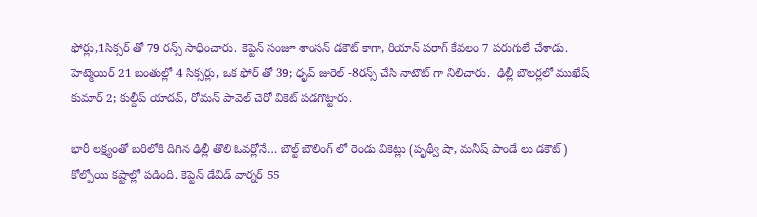ఫోర్లు,1సిక్సర్ తో 79 రన్స్ సాధించారు. కెప్టెన్ సంజూ శాంసన్ డకౌట్ కాగా, రియాన్ పరాగ్ కేవలం 7 పరుగులే చేశాడు. హెట్మెయిర్ 21 బంతుల్లో 4 సిక్సర్లు, ఒక ఫోర్ తో 39; ధృవ్ జురెల్ -8రన్స్ చేసి నాటౌట్ గా నిలిచారు.  ఢిల్లీ బౌలర్లలో ముఖేష్ కుమార్ 2; కుల్దీప్ యాదవ్, రోమన్ పావెల్ చెరో వికెట్ పడగొట్టారు.

భారీ లక్ష్యంతో బరిలోకి దిగిన ఢిల్లీ తొలి ఓవర్లోనే… బౌల్ట్ బౌలింగ్ లో రెండు వికెట్లు (పృథ్వీ షా, మనీష్ పాండే లు డకౌట్) కోల్పోయి కష్టాల్లో పడింది. కెప్టెన్ డేవిడ్ వార్నర్ 55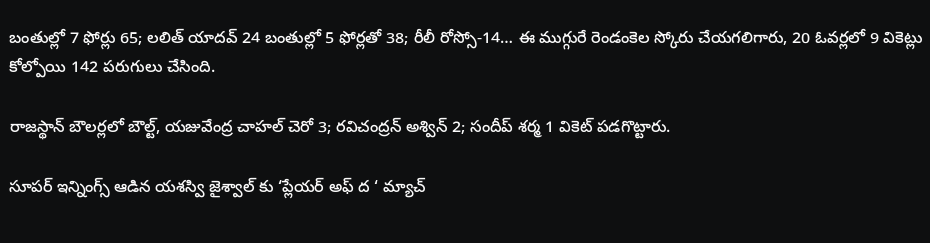బంతుల్లో 7 ఫోర్లు 65; లలిత్ యాదవ్ 24 బంతుల్లో 5 ఫోర్లతో 38; రీలీ రోస్సో-14… ఈ ముగ్గురే రెండంకెల స్కోరు చేయగలిగారు, 20 ఓవర్లలో 9 వికెట్లు కోల్పోయి 142 పరుగులు చేసింది.

రాజస్థాన్ బౌలర్లలో బౌల్ట్, యజువేంద్ర చాహల్ చెరో 3; రవిచంద్రన్ అశ్విన్ 2; సందీప్ శర్మ 1 వికెట్ పడగొట్టారు.

సూపర్ ఇన్నింగ్స్ ఆడిన యశస్వి జైశ్వాల్ కు ‘ప్లేయర్ అఫ్ ద ‘ మ్యాచ్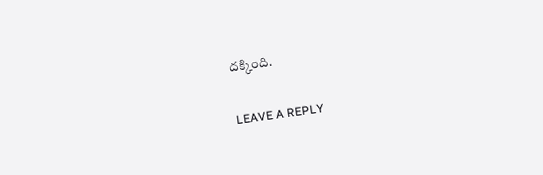దక్కింది.

LEAVE A REPLY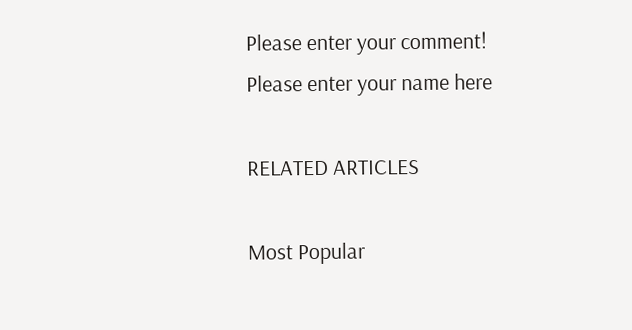Please enter your comment!
Please enter your name here

RELATED ARTICLES

Most Popular